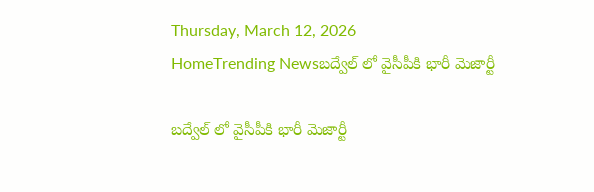Thursday, March 12, 2026
HomeTrending Newsబద్వేల్ లో వైసీపీకి భారీ మెజార్టీ

బద్వేల్ లో వైసీపీకి భారీ మెజార్టీ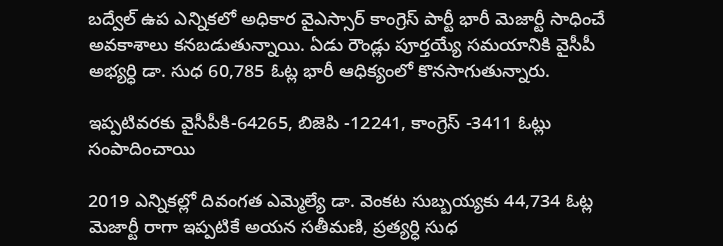బద్వేల్ ఉప ఎన్నికలో అధికార వైఎస్సార్ కాంగ్రెస్ పార్టీ భారీ మెజార్టీ సాధించే అవకాశాలు కనబడుతున్నాయి. ఏడు రౌండ్లు పూర్తయ్యే సమయానికి వైసీపీ అభ్యర్ధి డా. సుధ 60,785 ఓట్ల భారీ ఆధిక్యంలో కొనసాగుతున్నారు.

ఇప్పటివరకు వైసీపీకి-64265, బిజెపి -12241, కాంగ్రెస్ -3411 ఓట్లు సంపాదించాయి

2019 ఎన్నికల్లో దివంగత ఎమ్మెల్యే డా. వెంకట సుబ్బయ్యకు 44,734 ఓట్ల మెజార్టీ రాగా ఇప్పటికే అయన సతీమణి, ప్రత్యర్ధి సుధ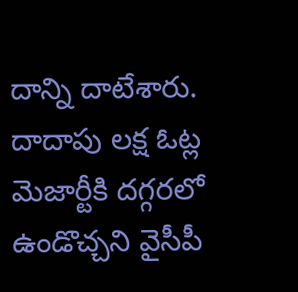దాన్ని దాటేశారు. దాదాపు లక్ష ఓట్ల మెజార్టీకి దగ్గరలో ఉండొచ్చని వైసీపీ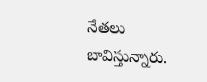నేతలు బావిస్తున్నారు.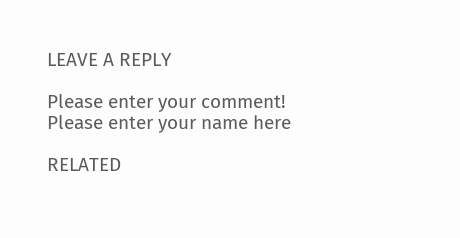LEAVE A REPLY

Please enter your comment!
Please enter your name here

RELATED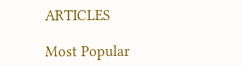ARTICLES

Most Popular